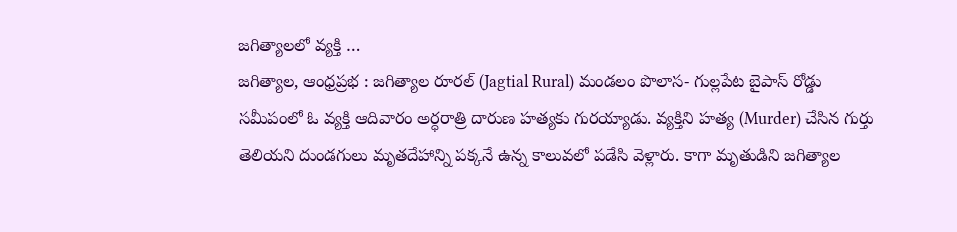జగిత్యాలలో వ్యక్తి …
జగిత్యాల, ఆంధ్రప్రభ : జగిత్యాల రూరల్ (Jagtial Rural) మండలం పొలాస- గుల్లపేట బైపాస్ రోడ్డు సమీపంలో ఓ వ్యక్తి ఆదివారం అర్ధరాత్రి దారుణ హత్యకు గురయ్యాడు. వ్యక్తిని హత్య (Murder) చేసిన గుర్తు తెలియని దుండగులు మృతదేహాన్ని పక్కనే ఉన్న కాలువలో పడేసి వెళ్లారు. కాగా మృతుడిని జగిత్యాల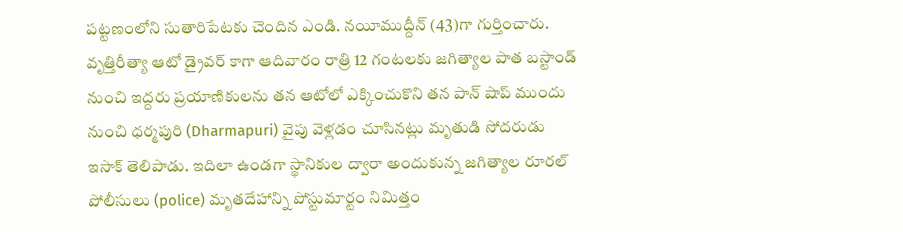పట్టణంలోని సుతారిపేటకు చెందిన ఎండి. నయీముద్దీన్ (43)గా గుర్తించారు.
వృత్తిరీత్యా ఆటో డ్రైవర్ కాగా ఆదివారం రాత్రి 12 గంటలకు జగిత్యాల పాత బస్టాండ్ నుంచి ఇద్దరు ప్రయాణికులను తన ఆటోలో ఎక్కించుకొని తన పాన్ షాప్ ముందు నుంచి ధర్మపురి (Dharmapuri) వైపు వెళ్లడం చూసినట్లు మృతుడి సోదరుడు ఇసాక్ తెలిపాడు. ఇదిలా ఉండగా స్థానికుల ద్వారా అందుకున్న జగిత్యాల రూరల్ పోలీసులు (police) మృతదేహాన్ని పోస్టుమార్టం నిమిత్తం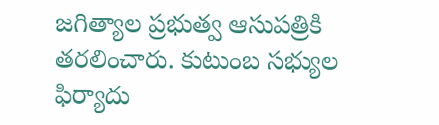జగిత్యాల ప్రభుత్వ ఆసుపత్రికి తరలించారు. కుటుంబ సభ్యుల ఫిర్యాదు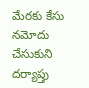మేరకు కేసు నమోదు చేసుకుని దర్యాప్తు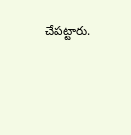చేపట్టారు.